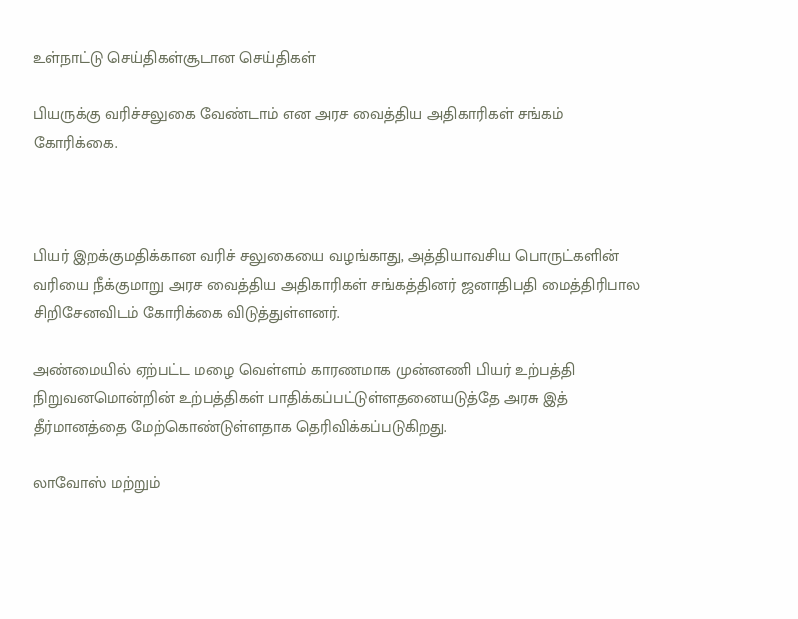உள்நாட்டு செய்திகள்சூடான செய்திகள்

பியருக்கு வரிச்சலுகை வேண்டாம் என அரச வைத்திய அதிகாரிகள் சங்கம் கோரிக்கை.



பியர் இறக்குமதிக்கான வரிச் சலுகையை வழங்காது, அத்தியாவசிய பொருட்களின் வரியை நீக்குமாறு அரச வைத்திய அதிகாரிகள் சங்கத்தினர் ஜனாதிபதி மைத்திரிபால சிறிசேனவிடம் கோரிக்கை விடுத்துள்ளனர்.

அண்மையில் ஏற்பட்ட மழை வெள்ளம் காரணமாக முன்னணி பியர் உற்பத்தி நிறுவனமொன்றின் உற்பத்திகள் பாதிக்கப்பட்டுள்ளதனையடுத்தே அரசு இத் தீர்மானத்தை மேற்கொண்டுள்ளதாக தெரிவிக்கப்படுகிறது.

லாவோஸ் மற்றும்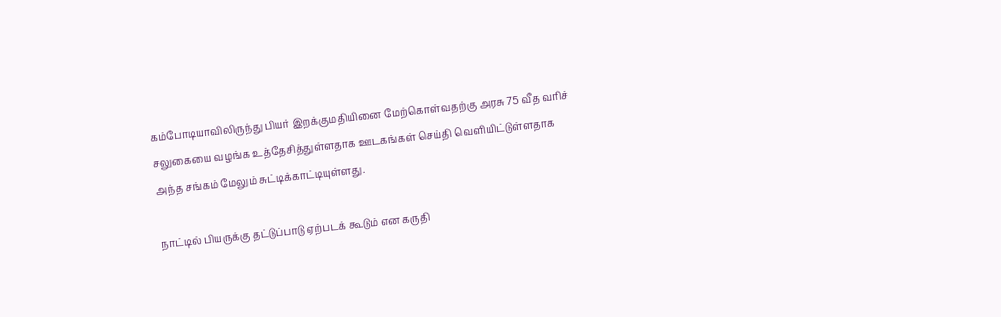கம்போடியாவிலிருந்து பியர் இறக்குமதியினை மேற்கொள்வதற்கு அரசு 75 வீத வரிச் சலுகையை வழங்க உத்தேசித்துள்ளதாக ஊடகங்கள் செய்தி வெளியிட்டுள்ளதாக அந்த சங்கம் மேலும் சுட்டிக்காட்டியுள்ளது.

நாட்டில் பியருக்கு தட்டுப்பாடு ஏற்படக் கூடும் என கருதி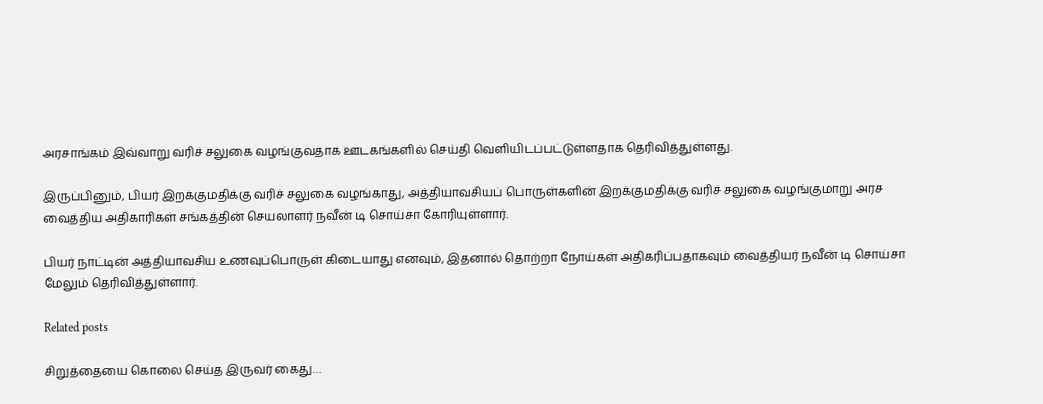அரசாங்கம் இவ்வாறு வரிச் சலுகை வழங்குவதாக ஊடகங்களில் செய்தி வெளியிடப்பட்டுள்ளதாக தெரிவித்துள்ளது.

இருப்பினும், பியர் இறக்குமதிக்கு வரிச் சலுகை வழங்காது, அத்தியாவசியப் பொருள்களின் இறக்குமதிக்கு வரிச் சலுகை வழங்குமாறு அரச வைத்திய அதிகாரிகள் சங்கத்தின் செயலாளர் நவீன் டி சொய்சா கோரியுள்ளார்.

பியர் நாட்டின் அத்தியாவசிய உணவுப்பொருள் கிடையாது எனவும், இதனால் தொற்றா நோய்கள் அதிகரிப்பதாகவும் வைத்தியர் நவீன் டி சொய்சா மேலும் தெரிவித்துள்ளார்.

Related posts

சிறுத்தையை கொலை செய்த இருவர் கைது…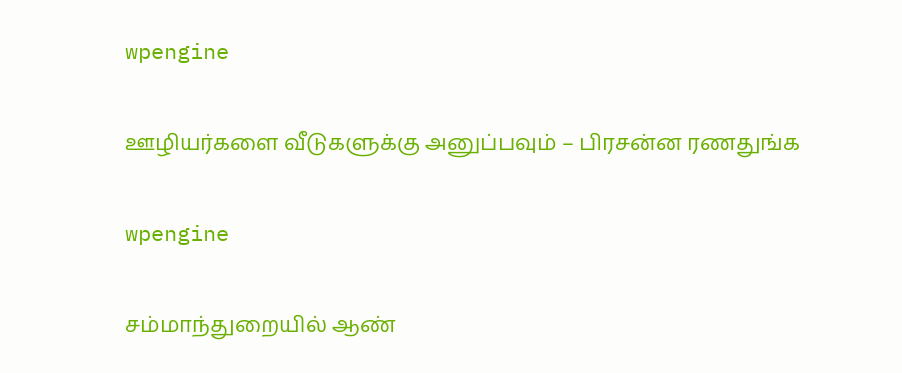wpengine

ஊழியர்களை வீடுகளுக்கு அனுப்பவும் – பிரசன்ன ரணதுங்க

wpengine

சம்மாந்துறையில் ஆண்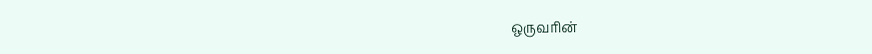ஒருவரின்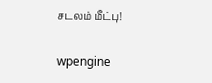சடலம் மீட்பு!

wpengine